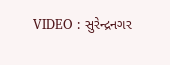VIDEO : સુરેન્દ્રનગર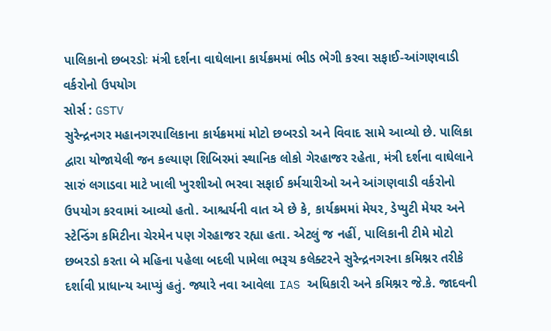પાલિકાનો છબરડોઃ મંત્રી દર્શના વાઘેલાના કાર્યક્રમમાં ભીડ ભેગી કરવા સફાઈ-આંગણવાડી વર્કરોનો ઉપયોગ
સોર્સ : GSTV
સુરેન્દ્રનગર મહાનગરપાલિકાના કાર્યક્રમમાં મોટો છબરડો અને વિવાદ સામે આવ્યો છે. પાલિકા દ્વારા યોજાયેલી જન કલ્યાણ શિબિરમાં સ્થાનિક લોકો ગેરહાજર રહેતા, મંત્રી દર્શના વાઘેલાને સારું લગાડવા માટે ખાલી ખુરશીઓ ભરવા સફાઈ કર્મચારીઓ અને આંગણવાડી વર્કરોનો ઉપયોગ કરવામાં આવ્યો હતો. આશ્ચર્યની વાત એ છે કે, કાર્યક્રમમાં મેયર, ડેપ્યુટી મેયર અને સ્ટેન્ડિંગ કમિટીના ચેરમેન પણ ગેરહાજર રહ્યા હતા. એટલું જ નહીં, પાલિકાની ટીમે મોટો છબરડો કરતા બે મહિના પહેલા બદલી પામેલા ભરૂચ કલેક્ટરને સુરેન્દ્રનગરના કમિશ્નર તરીકે દર્શાવી પ્રાધાન્ય આપ્યું હતું. જ્યારે નવા આવેલા IAS અધિકારી અને કમિશ્નર જે.કે. જાદવની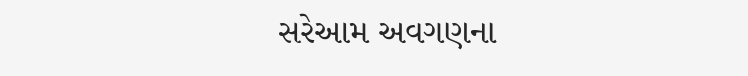સરેઆમ અવગણના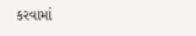કરવામાં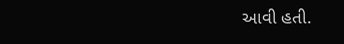આવી હતી.